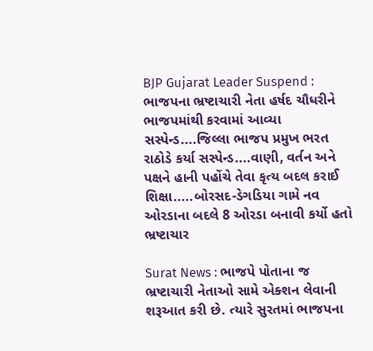BJP Gujarat Leader Suspend : ભાજપના ભ્રષ્ટાચારી નેતા હર્ષદ ચૌધરીને ભાજપમાંથી કરવામાં આવ્યા સસ્પેન્ડ....જિલ્લા ભાજપ પ્રમુખ ભરત રાઠોડે કર્યા સસ્પેન્ડ....વાણી, વર્તન અને પક્ષને હાની પહોંચે તેવા કૃત્ય બદલ કરાઈ શિક્ષા.....બોરસદ-ડેગડિયા ગામે નવ ઓરડાના બદલે 8 ઓરડા બનાવી કર્યો હતો ભ્રષ્ટાચાર

Surat News : ભાજપે પોતાના જ ભ્રષ્ટાચારી નેતાઓ સામે એક્શન લેવાની શરૂઆત કરી છે. ત્યારે સુરતમાં ભાજપના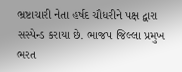ભ્રષ્ટાચારી નેતા હર્ષદ ચૌધરીને પક્ષ દ્વારા સસ્પેન્ડ કરાયા છે. ભાજપ જિલ્લા પ્રમુખ ભરત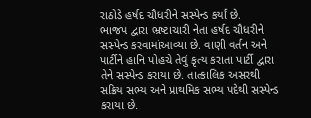રાઠોડે હર્ષદ ચૌધરીને સસ્પેન્ડ કર્યાં છે.
ભાજપ દ્વારા ભ્રષ્ટાચારી નેતા હર્ષદ ચૌધરીને સસ્પેન્ડ કરવામાંઆવ્યા છે. વાણી વર્તન અને પાર્ટીને હાનિ પોહચે તેવું કૃત્ય કરાતા પાર્ટી દ્વારા તેને સસ્પેન્ડ કરાયા છે. તાત્કાલિક અસરથી સક્રિય સભ્ય અને પ્રાથમિક સભ્ય પદેથી સસ્પેન્ડ કરાયા છે.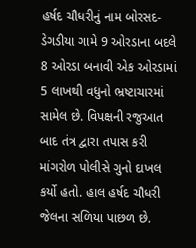હર્ષદ ચૌધરીનું નામ બોરસદ-ડેગડીયા ગામે 9 ઓરડાના બદલે 8 ઓરડા બનાવી એક ઓરડામાં 5 લાખથી વધુનો ભ્રષ્ટાચારમાં સામેલ છે. વિપક્ષની રજુઆત બાદ તંત્ર દ્વારા તપાસ કરી માંગરોળ પોલીસે ગુનો દાખલ કર્યો હતો. હાલ હર્ષદ ચૌધરી જેલના સળિયા પાછળ છે.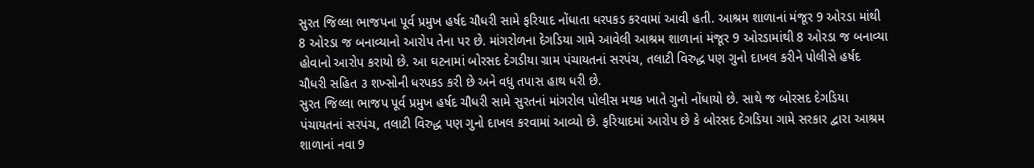સુરત જિલ્લા ભાજપના પૂર્વ પ્રમુખ હર્ષદ ચૌધરી સામે ફરિયાદ નોંધાતા ધરપકડ કરવામાં આવી હતી. આશ્રમ શાળાનાં મંજૂર 9 ઓરડા માંથી 8 ઓરડા જ બનાવ્યાનો આરોપ તેના પર છે. માંગરોળના દેગડિયા ગામે આવેલી આશ્રમ શાળાનાં મંજૂર 9 ઓરડામાંથી 8 ઓરડા જ બનાવ્યા હોવાનો આરોપ કરાયો છે. આ ઘટનામાં બોરસદ દેગડીયા ગ્રામ પંચાયતનાં સરપંચ, તલાટી વિરુદ્ધ પણ ગુનો દાખલ કરીને પોલીસે હર્ષદ ચૌધરી સહિત ૩ શખ્સોની ધરપકડ કરી છે અને વધુ તપાસ હાથ ધરી છે.
સુરત જિલ્લા ભાજપ પૂર્વ પ્રમુખ હર્ષદ ચૌધરી સામે સુરતનાં માંગરોલ પોલીસ મથક ખાતે ગુનો નોંધાયો છે. સાથે જ બોરસદ દેગડિયા પંચાયતનાં સરપંચ, તલાટી વિરુદ્ધ પણ ગુનો દાખલ કરવામાં આવ્યો છે. ફરિયાદમાં આરોપ છે કે બોરસદ દેગડિયા ગામે સરકાર દ્વારા આશ્રમ શાળાનાં નવા 9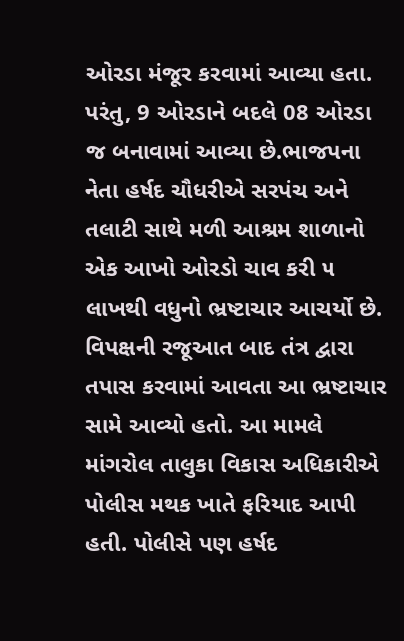ઓરડા મંજૂર કરવામાં આવ્યા હતા. પરંતુ, 9 ઓરડાને બદલે 08 ઓરડા જ બનાવામાં આવ્યા છે.ભાજપના નેતા હર્ષદ ચૌધરીએ સરપંચ અને તલાટી સાથે મળી આશ્રમ શાળાનો એક આખો ઓરડો ચાવ કરી ૫ લાખથી વધુનો ભ્રષ્ટાચાર આચર્યો છે. વિપક્ષની રજૂઆત બાદ તંત્ર દ્વારા તપાસ કરવામાં આવતા આ ભ્રષ્ટાચાર સામે આવ્યો હતો. આ મામલે માંગરોલ તાલુકા વિકાસ અધિકારીએ પોલીસ મથક ખાતે ફરિયાદ આપી હતી. પોલીસે પણ હર્ષદ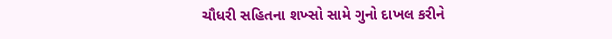ચૌધરી સહિતના શખ્સો સામે ગુનો દાખલ કરીને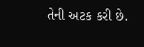તેની અટક કરી છે.